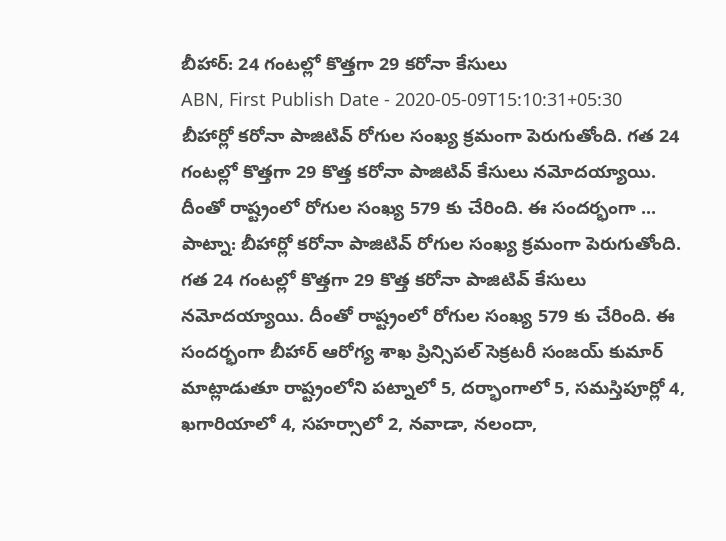బీహార్: 24 గంటల్లో కొత్తగా 29 కరోనా కేసులు
ABN, First Publish Date - 2020-05-09T15:10:31+05:30
బీహార్లో కరోనా పాజిటివ్ రోగుల సంఖ్య క్రమంగా పెరుగుతోంది. గత 24 గంటల్లో కొత్తగా 29 కొత్త కరోనా పాజిటివ్ కేసులు నమోదయ్యాయి. దీంతో రాష్ట్రంలో రోగుల సంఖ్య 579 కు చేరింది. ఈ సందర్భంగా ...
పాట్నా: బీహార్లో కరోనా పాజిటివ్ రోగుల సంఖ్య క్రమంగా పెరుగుతోంది. గత 24 గంటల్లో కొత్తగా 29 కొత్త కరోనా పాజిటివ్ కేసులు నమోదయ్యాయి. దీంతో రాష్ట్రంలో రోగుల సంఖ్య 579 కు చేరింది. ఈ సందర్భంగా బీహార్ ఆరోగ్య శాఖ ప్రిన్సిపల్ సెక్రటరీ సంజయ్ కుమార్ మాట్లాడుతూ రాష్ట్రంలోని పట్నాలో 5, దర్భాంగాలో 5, సమస్తిపూర్లో 4, ఖగారియాలో 4, సహర్సాలో 2, నవాడా, నలందా,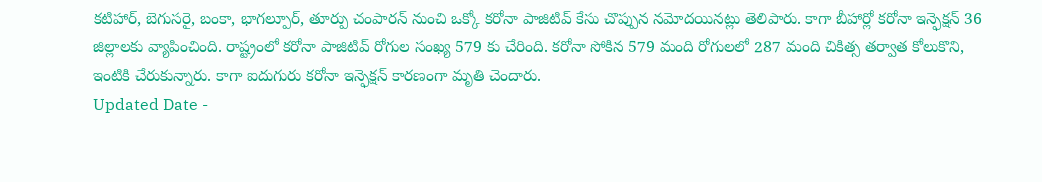కటిహార్, బెగుసరై, బంకా, భాగల్పూర్, తూర్పు చంపారన్ నుంచి ఒక్కో కరోనా పాజిటివ్ కేసు చొప్పున నమోదయినట్లు తెలిపారు. కాగా బీహార్లో కరోనా ఇన్ఫెక్షన్ 36 జిల్లాలకు వ్యాపించింది. రాష్ట్రంలో కరోనా పాజిటివ్ రోగుల సంఖ్య 579 కు చేరింది. కరోనా సోకిన 579 మంది రోగులలో 287 మంది చికిత్స తర్వాత కోలుకొని, ఇంటికి చేరుకున్నారు. కాగా ఐదుగురు కరోనా ఇన్ఫెక్షన్ కారణంగా మృతి చెందారు.
Updated Date -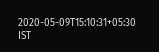2020-05-09T15:10:31+05:30 IST